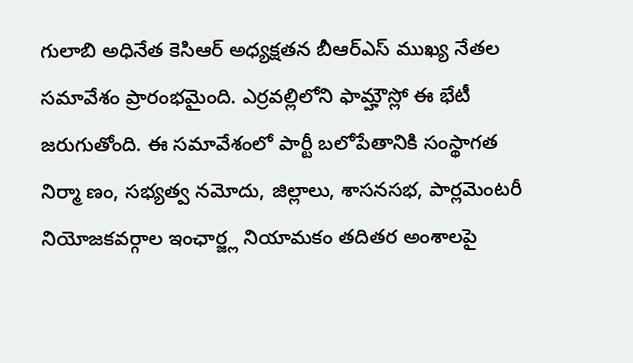గులాబి అధినేత కెసిఆర్ అధ్యక్షతన బీఆర్ఎస్ ముఖ్య నేతల సమావేశం ప్రారంభమైంది. ఎర్రవల్లిలోని ఫామ్హౌస్లో ఈ భేటీ జరుగుతోంది. ఈ సమావేశంలో పార్టీ బలోపేతానికి సంస్థాగత నిర్మా ణం, సభ్యత్వ నమోదు, జిల్లాలు, శాసనసభ, పార్లమెంటరీ నియోజకవర్గాల ఇంఛార్జ్ల నియామకం తదితర అంశాలపై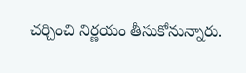చర్చించి నిర్ణయం తీసుకోనున్నారు.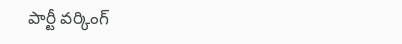పార్టీ వర్కింగ్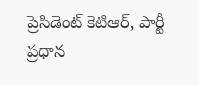ప్రెసిడెంట్ కెటిఆర్, పార్టీ ప్రధాన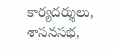కార్యదర్శులు, శాసనసభ,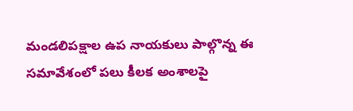మండలిపక్షాల ఉప నాయకులు పాల్గొన్న ఈ సమావేశంలో పలు కీలక అంశాలపై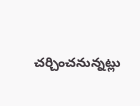చర్చించనున్నట్లు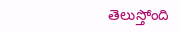తెలుస్తోంది